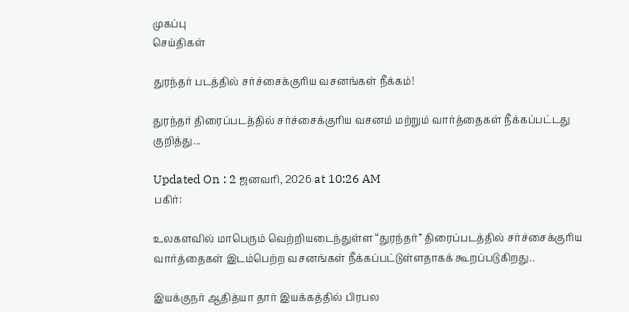முகப்பு
செய்திகள்

துரந்தர் படத்தில் சர்ச்சைக்குரிய வசனங்கள் நீக்கம்!

துரந்தர் திரைப்படத்தில் சர்ச்சைக்குரிய வசனம் மற்றும் வார்த்தைகள் நீக்கப்பட்டது குறித்து...

Updated On : 2 ஜனவரி, 2026 at 10:26 AM
பகிர்:

உலகளவில் மாபெரும் வெற்றியடைந்துள்ள “துரந்தர்” திரைப்படத்தில் சர்ச்சைக்குரிய வார்த்தைகள் இடம்பெற்ற வசனங்கள் நீக்கப்பட்டுள்ளதாகக் கூறப்படுகிறது..

இயக்குநர் ஆதித்யா தார் இயக்கத்தில் பிரபல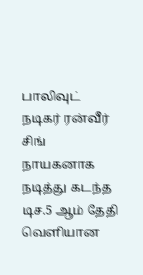பாலிவுட் நடிகர் ரன்வீர் சிங் நாயகனாக நடித்து கடந்த டிச.5 ஆம் தேதி வெளியான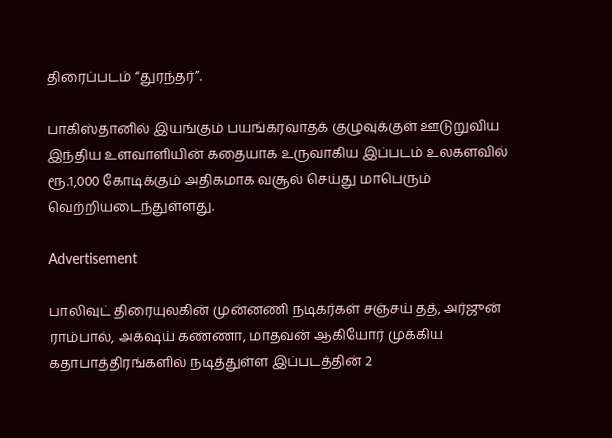திரைப்படம் “துரந்தர்”.

பாகிஸ்தானில் இயங்கும் பயங்கரவாதக் குழுவுக்குள் ஊடுறுவிய இந்திய உளவாளியின் கதையாக உருவாகிய இப்படம் உலகளவில் ரூ.1,000 கோடிக்கும் அதிகமாக வசூல் செய்து மாபெரும் வெற்றியடைந்துள்ளது.

Advertisement

பாலிவுட் திரையுலகின் முன்னணி நடிகர்கள் சஞ்சய் தத், அர்ஜுன் ராம்பால், அக்‌ஷய் கண்ணா, மாதவன் ஆகியோர் முக்கிய கதாபாத்திரங்களில் நடித்துள்ள இப்படத்தின் 2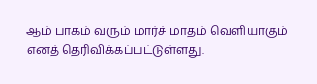ஆம் பாகம் வரும் மார்ச் மாதம் வெளியாகும் எனத் தெரிவிக்கப்பட்டுள்ளது.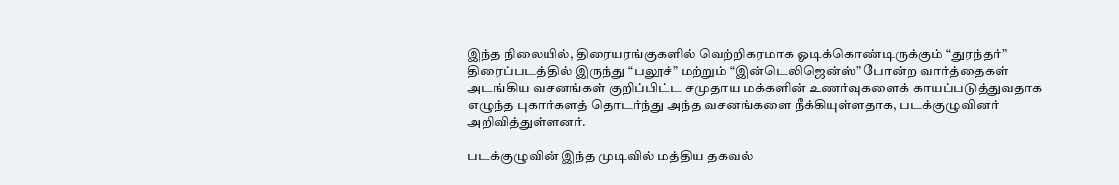இந்த நிலையில், திரையரங்குகளில் வெற்றிகரமாக ஓடிக்கொண்டிருக்கும் “துரந்தர்” திரைப்படத்தில் இருந்து “பலூச்” மற்றும் “இன்டெலிஜென்ஸ்” போன்ற வார்த்தைகள் அடங்கிய வசனங்கள் குறிப்பிட்ட சமுதாய மக்களின் உணர்வுகளைக் காயப்படுத்துவதாக எழுந்த புகார்களத் தொடர்ந்து அந்த வசனங்களை நீக்கியுள்ளதாக, படக்குழுவினர் அறிவித்துள்ளனர்.

படக்குழுவின் இந்த முடிவில் மத்திய தகவல்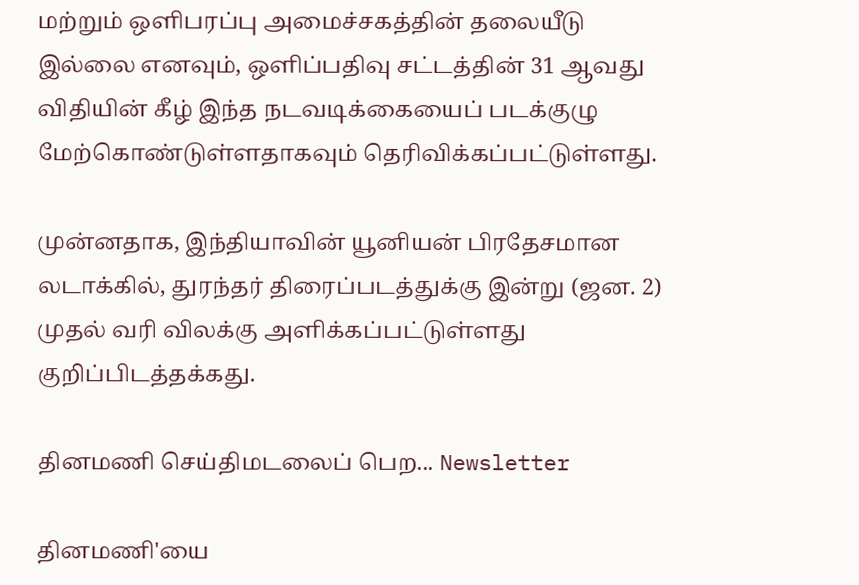மற்றும் ஒளிபரப்பு அமைச்சகத்தின் தலையீடு இல்லை எனவும், ஒளிப்பதிவு சட்டத்தின் 31 ஆவது விதியின் கீழ் இந்த நடவடிக்கையைப் படக்குழு மேற்கொண்டுள்ளதாகவும் தெரிவிக்கப்பட்டுள்ளது.

முன்னதாக, இந்தியாவின் யூனியன் பிரதேசமான லடாக்கில், துரந்தர் திரைப்படத்துக்கு இன்று (ஜன. 2) முதல் வரி விலக்கு அளிக்கப்பட்டுள்ளது குறிப்பிடத்தக்கது.

தினமணி செய்திமடலைப் பெற... Newsletter

தினமணி'யை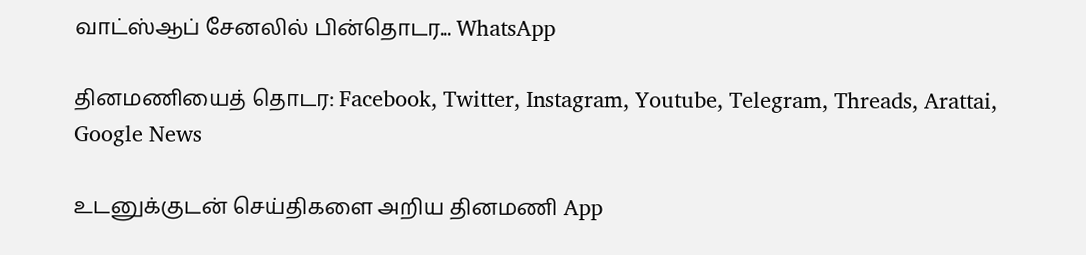வாட்ஸ்ஆப் சேனலில் பின்தொடர... WhatsApp

தினமணியைத் தொடர: Facebook, Twitter, Instagram, Youtube, Telegram, Threads, Arattai, Google News

உடனுக்குடன் செய்திகளை அறிய தினமணி App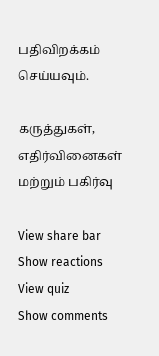பதிவிறக்கம் செய்யவும்.

கருத்துகள், எதிர்வினைகள் மற்றும் பகிர்வு

View share bar
Show reactions
View quiz
Show comments